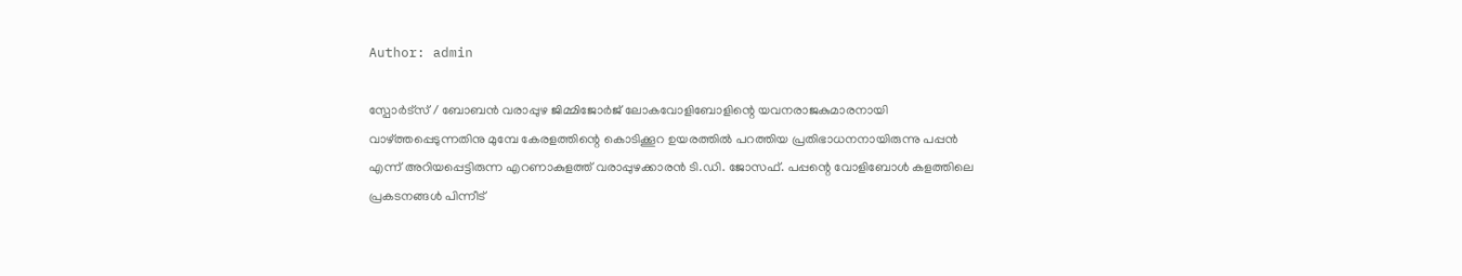Author: admin

സ്പോർട്സ് / ബോബന്‍ വരാപ്പുഴ ജിമ്മിജോര്‍ജ് ലോകവോളിബോളിന്റെ യവനരാജകുമാരനായി വാഴ്ത്തപ്പെടുന്നതിനു മുമ്പേ കേരളത്തിന്റെ കൊടിക്കൂറ ഉയരത്തില്‍ പറത്തിയ പ്രതിഭാധനനായിരുന്നു പപ്പന്‍ എന്ന് അറിയപ്പെട്ടിരുന്ന എറണാകുളത്ത് വരാപ്പുഴക്കാരന്‍ ടി.ഡി. ജോസഫ്. പപ്പന്റെ വോളിബോള്‍ കളത്തിലെ പ്രകടനങ്ങള്‍ പിന്നീട്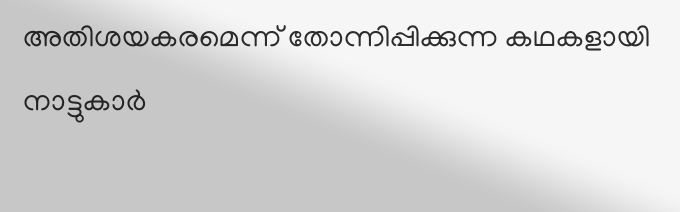അതിശയകരമെന്ന് തോന്നിപ്പിക്കുന്ന കഥകളായി നാട്ടുകാര്‍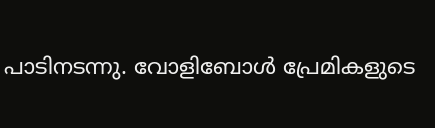പാടിനടന്നു. വോളിബോള്‍ പ്രേമികളുടെ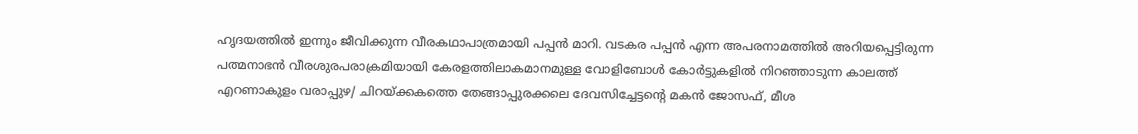ഹൃദയത്തില്‍ ഇന്നും ജീവിക്കുന്ന വീരകഥാപാത്രമായി പപ്പന്‍ മാറി. വടകര പപ്പന്‍ എന്ന അപരനാമത്തില്‍ അറിയപ്പെട്ടിരുന്ന പത്മനാഭന്‍ വീരശുരപരാക്രമിയായി കേരളത്തിലാകമാനമുള്ള വോളിബോള്‍ കോര്‍ട്ടുകളില്‍ നിറഞ്ഞാടുന്ന കാലത്ത് എറണാകുളം വരാപ്പുഴ/ ചിറയ്ക്കകത്തെ തേങ്ങാപ്പുരക്കലെ ദേവസിച്ചേട്ടന്റെ മകന്‍ ജോസഫ്, മീശ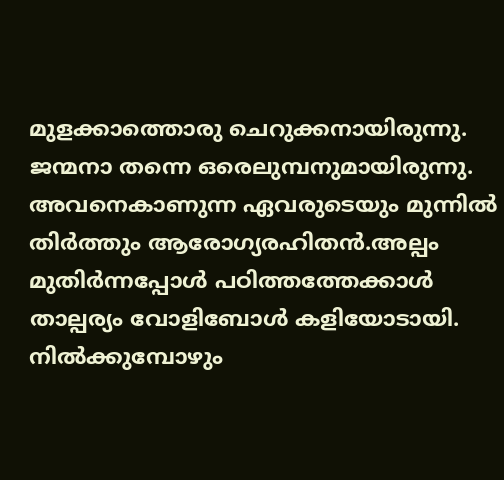മുളക്കാത്തൊരു ചെറുക്കനായിരുന്നു. ജന്മനാ തന്നെ ഒരെലുമ്പനുമായിരുന്നു. അവനെകാണുന്ന ഏവരുടെയും മുന്നില്‍ തിര്‍ത്തും ആരോഗ്യരഹിതന്‍.അല്പം മുതിര്‍ന്നപ്പോള്‍ പഠിത്തത്തേക്കാള്‍ താല്പര്യം വോളിബോള്‍ കളിയോടായി. നില്‍ക്കുമ്പോഴും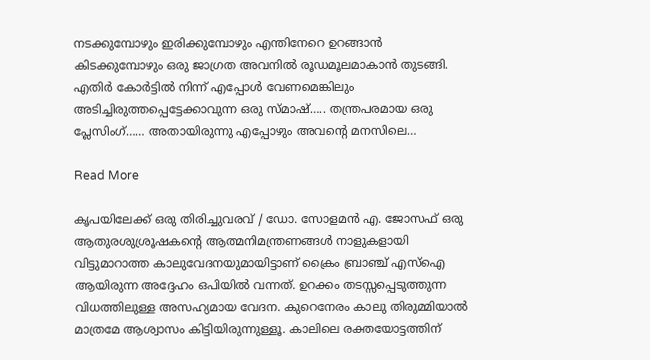നടക്കുമ്പോഴും ഇരിക്കുമ്പോഴും എന്തിനേറെ ഉറങ്ങാന്‍ കിടക്കുമ്പോഴും ഒരു ജാഗ്രത അവനില്‍ രൂഡമൂലമാകാന്‍ തുടങ്ങി. എതിര്‍ കോര്‍ട്ടില്‍ നിന്ന് എപ്പോള്‍ വേണമെങ്കിലും അടിച്ചിരുത്തപ്പെട്ടേക്കാവുന്ന ഒരു സ്മാഷ്….. തന്ത്രപരമായ ഒരു പ്ലേസിംഗ്…… അതായിരുന്നു എപ്പോഴും അവന്റെ മനസിലെ…

Read More

കൃപയിലേക്ക് ഒരു തിരിച്ചുവരവ് / ഡോ. സോളമന്‍ എ. ജോസഫ് ഒരു ആതുരശുശ്രൂഷകന്റെ ആത്മനിമന്ത്രണങ്ങള്‍ നാളുകളായി വിട്ടുമാറാത്ത കാലുവേദനയുമായിട്ടാണ് ക്രൈം ബ്രാഞ്ച് എസ്ഐ ആയിരുന്ന അദ്ദേഹം ഒപിയില്‍ വന്നത്. ഉറക്കം തടസ്സപ്പെടുത്തുന്ന വിധത്തിലുള്ള അസഹ്യമായ വേദന. കുറെനേരം കാലു തിരുമ്മിയാല്‍ മാത്രമേ ആശ്വാസം കിട്ടിയിരുന്നുള്ളൂ. കാലിലെ രക്തയോട്ടത്തിന്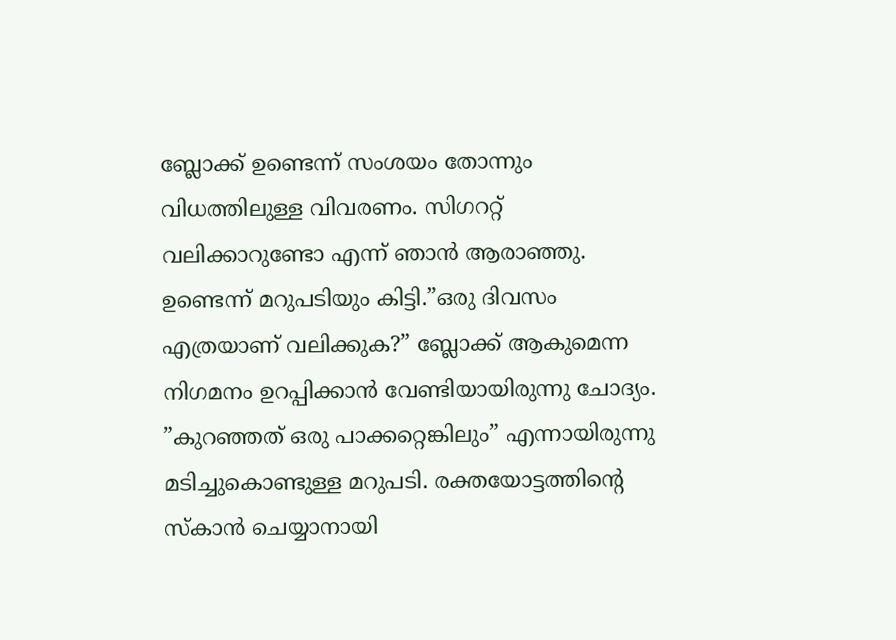ബ്ലോക്ക് ഉണ്ടെന്ന് സംശയം തോന്നും വിധത്തിലുള്ള വിവരണം. സിഗററ്റ് വലിക്കാറുണ്ടോ എന്ന് ഞാന്‍ ആരാഞ്ഞു. ഉണ്ടെന്ന് മറുപടിയും കിട്ടി.”ഒരു ദിവസം എത്രയാണ് വലിക്കുക?” ബ്ലോക്ക് ആകുമെന്ന നിഗമനം ഉറപ്പിക്കാന്‍ വേണ്ടിയായിരുന്നു ചോദ്യം. ”കുറഞ്ഞത് ഒരു പാക്കറ്റെങ്കിലും” എന്നായിരുന്നു മടിച്ചുകൊണ്ടുള്ള മറുപടി. രക്തയോട്ടത്തിന്റെ സ്‌കാന്‍ ചെയ്യാനായി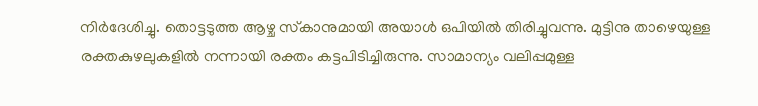നിര്‍ദേശിച്ചു. തൊട്ടടുത്ത ആഴ്ച സ്‌കാനുമായി അയാള്‍ ഒപിയില്‍ തിരിച്ചുവന്നു. മുട്ടിനു താഴെയുള്ള രക്തകുഴലുകളില്‍ നന്നായി രക്തം കട്ടപിടിച്ചിരുന്നു. സാമാന്യം വലിപ്പമുള്ള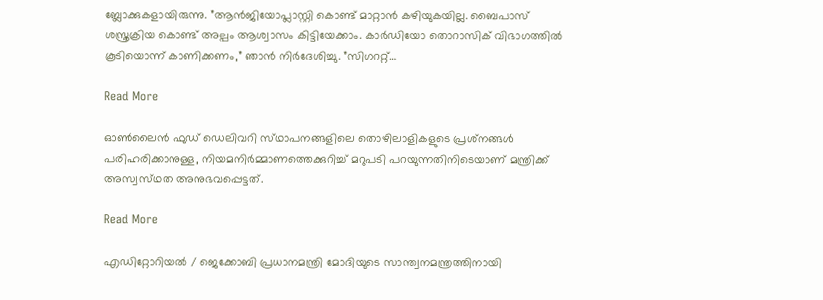ബ്ലോക്കുകളായിരുന്നു. ”ആന്‍ജിയോപ്ലാസ്റ്റി കൊണ്ട് മാറ്റാന്‍ കഴിയുകയില്ല. ബൈപാസ് ശസ്ത്രക്രിയ കൊണ്ട് അല്പം ആശ്വാസം കിട്ടിയേക്കാം. കാര്‍ഡിയോ തൊറാസിക് വിഭാഗത്തില്‍ കൂടിയൊന്ന് കാണിക്കണം,” ഞാന്‍ നിര്‍ദേശിച്ചു. ”സിഗററ്റ്…

Read More

ഓൺലൈൻ ഫുഡ് ഡെലിവറി സ്‌ഥാപനങ്ങളിലെ തൊഴിലാളികളുടെ പ്രശ്‌നങ്ങൾ പരിഹരിക്കാനുള്ള, നിയമനിർമ്മാണത്തെക്കുറിച്ച് മറുപടി പറയുന്നതിനിടെയാണ് മന്ത്രിക്ക് അസ്വസ്‌ഥത അനുഭവപ്പെട്ടത്.

Read More

എഡിറ്റോറിയൽ / ജെക്കോബി പ്രധാനമന്ത്രി മോദിയുടെ സാന്ത്വനമന്ത്രത്തിനായി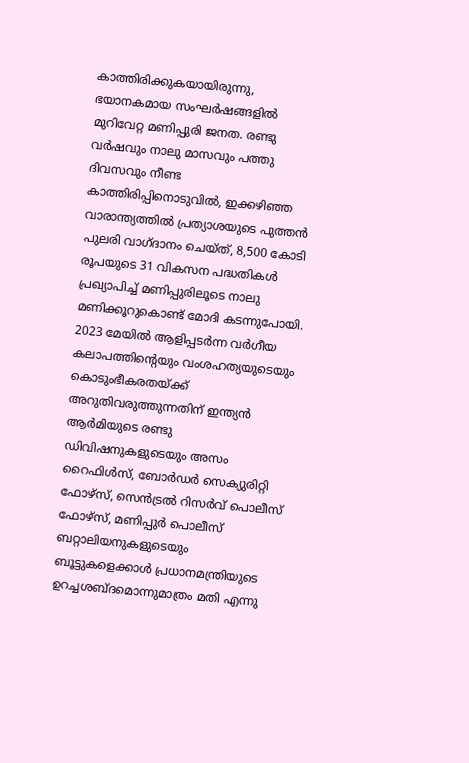കാത്തിരിക്കുകയായിരുന്നു, ഭയാനകമായ സംഘര്‍ഷങ്ങളില്‍ മുറിവേറ്റ മണിപ്പുരി ജനത. രണ്ടു വര്‍ഷവും നാലു മാസവും പത്തു ദിവസവും നീണ്ട കാത്തിരിപ്പിനൊടുവില്‍, ഇക്കഴിഞ്ഞ വാരാന്ത്യത്തില്‍ പ്രത്യാശയുടെ പുത്തന്‍ പുലരി വാഗ്ദാനം ചെയ്ത്, 8,500 കോടി രൂപയുടെ 31 വികസന പദ്ധതികള്‍ പ്രഖ്യാപിച്ച് മണിപ്പുരിലൂടെ നാലു മണിക്കൂറുകൊണ്ട് മോദി കടന്നുപോയി. 2023 മേയില്‍ ആളിപ്പടര്‍ന്ന വര്‍ഗീയ കലാപത്തിന്റെയും വംശഹത്യയുടെയും കൊടുംഭീകരതയ്ക്ക് അറുതിവരുത്തുന്നതിന് ഇന്ത്യന്‍ ആര്‍മിയുടെ രണ്ടു ഡിവിഷനുകളുടെയും അസം റൈഫിള്‍സ്, ബോര്‍ഡര്‍ സെക്യുരിറ്റി ഫോഴ്സ്, സെന്‍ട്രല്‍ റിസര്‍വ് പൊലീസ് ഫോഴ്സ്, മണിപ്പുര്‍ പൊലീസ് ബറ്റാലിയനുകളുടെയും ബൂട്ടുകളെക്കാള്‍ പ്രധാനമന്ത്രിയുടെ ഉറച്ചശബ്ദമൊന്നുമാത്രം മതി എന്നു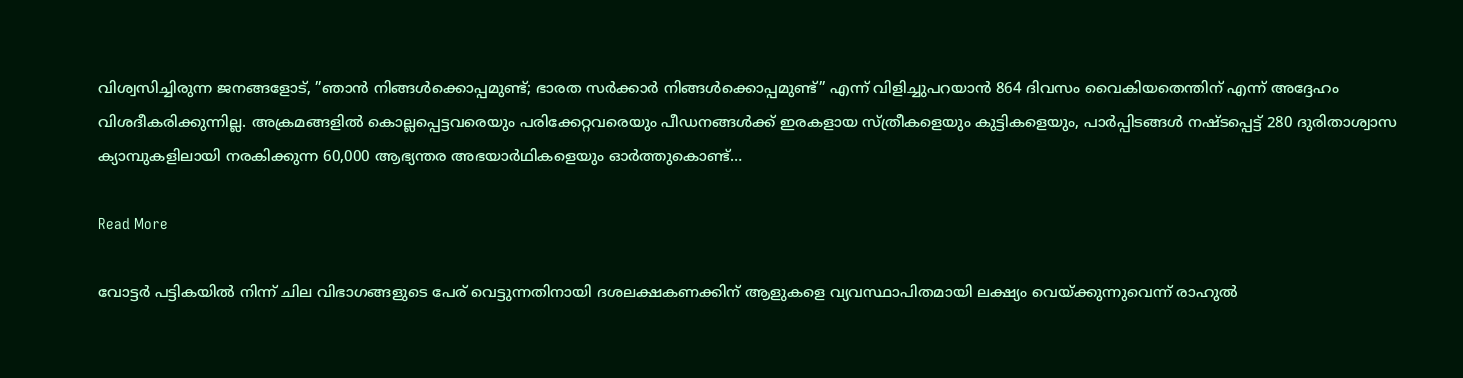വിശ്വസിച്ചിരുന്ന ജനങ്ങളോട്, ”ഞാന്‍ നിങ്ങള്‍ക്കൊപ്പമുണ്ട്; ഭാരത സര്‍ക്കാര്‍ നിങ്ങള്‍ക്കൊപ്പമുണ്ട്” എന്ന് വിളിച്ചുപറയാന്‍ 864 ദിവസം വൈകിയതെന്തിന് എന്ന് അദ്ദേഹം വിശദീകരിക്കുന്നില്ല. അക്രമങ്ങളില്‍ കൊല്ലപ്പെട്ടവരെയും പരിക്കേറ്റവരെയും പീഡനങ്ങള്‍ക്ക് ഇരകളായ സ്ത്രീകളെയും കുട്ടികളെയും, പാര്‍പ്പിടങ്ങള്‍ നഷ്ടപ്പെട്ട് 280 ദുരിതാശ്വാസ ക്യാമ്പുകളിലായി നരകിക്കുന്ന 60,000 ആഭ്യന്തര അഭയാര്‍ഥികളെയും ഓര്‍ത്തുകൊണ്ട്…

Read More

വോട്ടര്‍ പട്ടികയില്‍ നിന്ന് ചില വിഭാഗങ്ങളുടെ പേര് വെട്ടുന്നതിനായി ദശലക്ഷകണക്കിന് ആളുകളെ വ്യവസ്ഥാപിതമായി ലക്ഷ്യം വെയ്ക്കുന്നുവെന്ന് രാഹുല്‍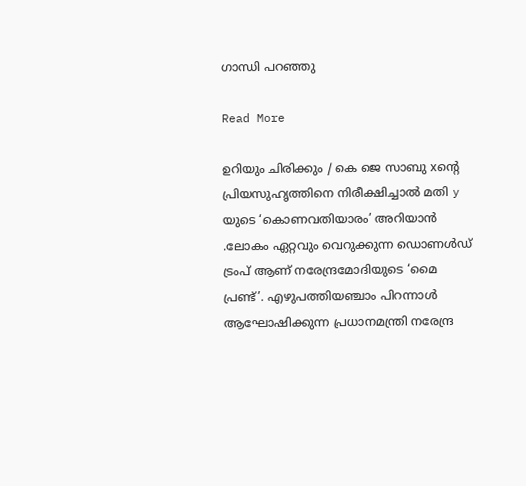ഗാന്ധി പറഞ്ഞു

Read More

ഉറിയും ചിരിക്കും / കെ ജെ സാബു xന്റെ പ്രിയസുഹൃത്തിനെ നിരീക്ഷിച്ചാൽ മതി y യുടെ ‘കൊണവതിയാരം’ അറിയാൻ .ലോകം ഏറ്റവും വെറുക്കുന്ന ഡൊണൾഡ് ട്രംപ് ആണ് നരേന്ദ്രമോദിയുടെ ‘മൈ പ്രണ്ട്’. എഴുപത്തിയഞ്ചാം പിറന്നാൾ ആഘോഷിക്കുന്ന പ്രധാനമന്ത്രി നരേന്ദ്ര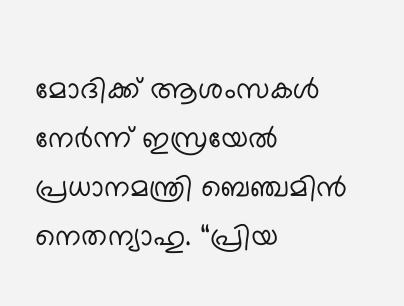മോദിക്ക് ആശംസകൾ നേർന്ന് ഇസ്രയേൽ പ്രധാനമന്ത്രി ബെഞ്ചമിൻ നെതന്യാഹു. “പ്രിയ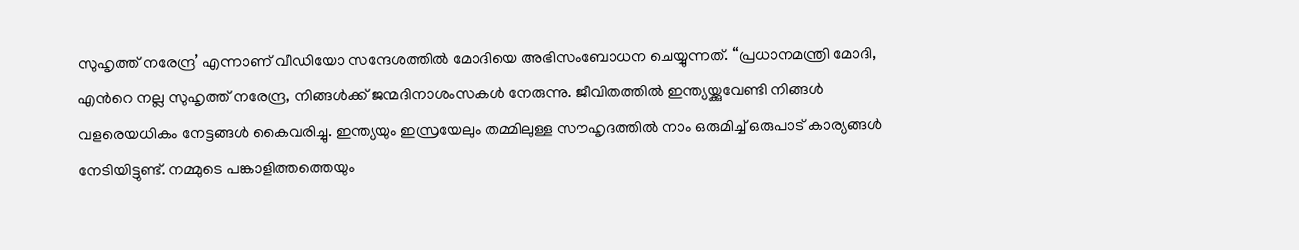സുഹൃത്ത് നരേന്ദ്ര’ എന്നാണ് വീഡിയോ സന്ദേശത്തിൽ മോദിയെ അഭിസംബോധന ചെയ്യുന്നത്. “പ്രധാനമന്ത്രി മോദി, എന്‍റെ നല്ല സുഹൃത്ത് നരേന്ദ്ര, നിങ്ങൾക്ക് ജന്മദിനാശംസകൾ നേരുന്നു. ജീവിതത്തിൽ ഇന്ത്യയ്ക്കുവേണ്ടി നിങ്ങൾ വളരെയധികം നേട്ടങ്ങൾ കൈവരിച്ചു. ഇന്ത്യയും ഇസ്രയേലും തമ്മിലുള്ള സൗഹൃദത്തിൽ നാം ഒരുമിച്ച് ഒരുപാട് കാര്യങ്ങൾ നേടിയിട്ടുണ്ട്. നമ്മുടെ പങ്കാളിത്തത്തെയും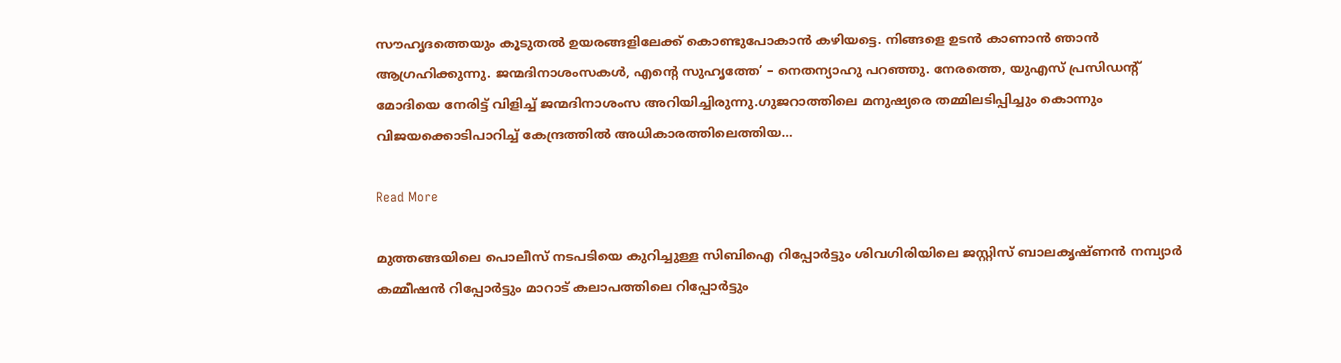സൗഹൃദത്തെയും കൂടുതൽ ഉയരങ്ങളിലേക്ക് കൊണ്ടുപോകാൻ കഴിയട്ടെ. നിങ്ങളെ ഉടൻ കാണാൻ ഞാൻ ആഗ്രഹിക്കുന്നു. ജന്മദിനാശംസകൾ, എന്‍റെ സുഹൃത്തേ’ – നെതന്യാഹു പറഞ്ഞു. നേരത്തെ, യുഎസ് പ്രസിഡന്‍റ് മോദിയെ നേരിട്ട് വിളിച്ച് ജന്മദിനാശംസ അറിയിച്ചിരുന്നു.ഗുജറാത്തിലെ മനുഷ്യരെ തമ്മിലടിപ്പിച്ചും കൊന്നും വിജയക്കൊടിപാറിച്ച് കേന്ദ്രത്തിൽ അധികാരത്തിലെത്തിയ…

Read More

മുത്തങ്ങയിലെ പൊലീസ് നടപടിയെ കുറിച്ചുള്ള സിബിഐ റിപ്പോർട്ടും ശിവഗിരിയിലെ ജസ്റ്റിസ് ബാലകൃഷ്ണൻ നമ്പ്യാർ കമ്മീഷൻ റിപ്പോർട്ടും മാറാട് കലാപത്തിലെ റിപ്പോർട്ടും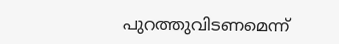പുറത്തുവിടണമെന്ന്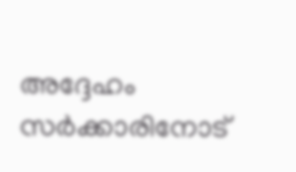അദ്ദേഹം സർക്കാരിനോട്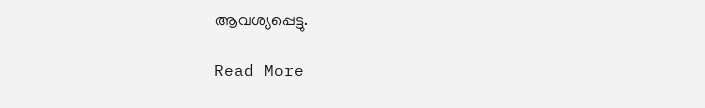ആവശ്യപ്പെട്ടു.

Read More